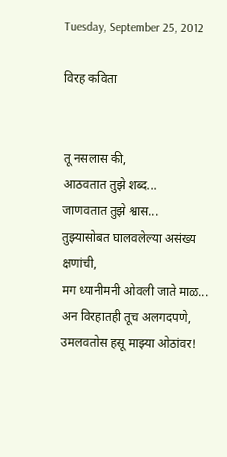Tuesday, September 25, 2012

विरह कविता


तू नसलास की,
आठवतात तुझे शब्द...
जाणवतात तुझे श्वास...
तुझ्यासोबत घालवलेल्या असंख्य क्षणांची,
मग ध्यानीमनी ओवली जाते माळ...
अन विरहातही तूच अलगदपणे,
उमलवतोस हसू माझ्या ओठांवर!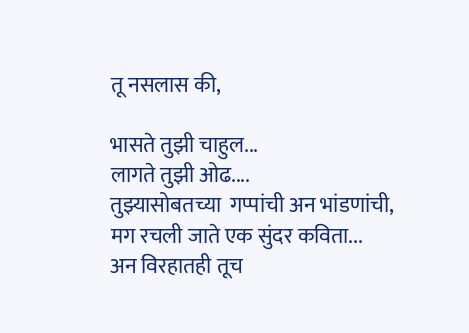तू नसलास की,

भासते तुझी चाहुल...
लागते तुझी ओढ....
तुझ्यासोबतच्या  गप्पांची अन भांडणांची,
मग रचली जाते एक सुंदर कविता...
अन विरहातही तूच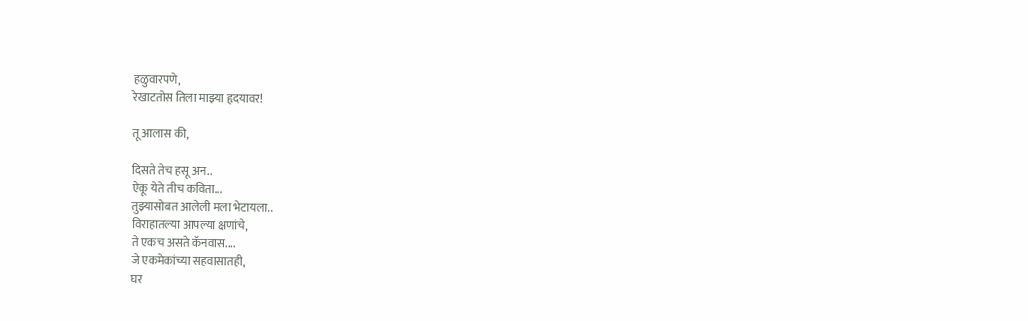हळुवारपणे,
रेखाटतोस तिला माझ्या हृदयावर!

तू आलास की,

दिसते तेच हसू अन..
ऐकू येते तीच कविता...
तुझ्यासोबत आलेली मला भेटायला..
विराहातल्या आपल्या क्षणांचे,
ते एकच असते कॅनवास....
जे एकमेकांच्या सहवासातही,
घर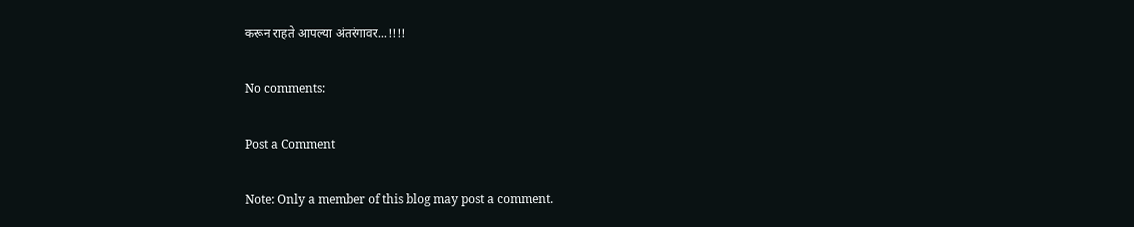करून राहते आपल्या अंतरंगावर...!!!!

No comments:

Post a Comment

Note: Only a member of this blog may post a comment.